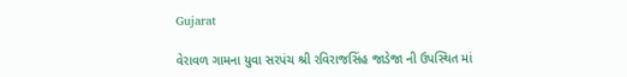Gujarat

વેરાવળ ગામના યુવા સરપંચ શ્રી રવિરાજસિંહ જાડેજા ની ઉપસ્થિત માં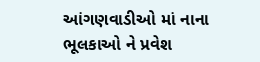આંગણવાડીઓ માં નાના ભૂલકાઓ ને પ્રવેશ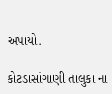અપાયો.

કોટડાસાંગાણી તાલુકા ના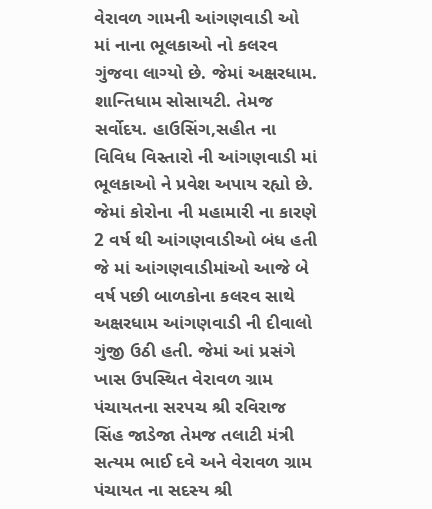વેરાવળ ગામની આંગણવાડી ઓ માં નાના ભૂલકાઓ નો કલરવ ગુંજવા લાગ્યો છે. જેમાં અક્ષરધામ. શાન્તિધામ સોસાયટી. તેમજ સર્વોદય. હાઉસિંગ,સહીત ના વિવિધ વિસ્તારો ની આંગણવાડી માં ભૂલકાઓ ને પ્રવેશ અપાય રહ્યો છે. જેમાં કોરોના ની મહામારી ના કારણે 2 વર્ષ થી આંગણવાડીઓ બંધ હતી જે માં આંગણવાડીમાંઓ આજે બે વર્ષ પછી બાળકોના કલરવ સાથે અક્ષરધામ આંગણવાડી ની દીવાલો ગુંજી ઉઠી હતી. જેમાં આં પ્રસંગે ખાસ ઉપસ્થિત વેરાવળ ગ્રામ પંચાયતના સરપચ શ્રી રવિરાજ સિંહ જાડેજા તેમજ તલાટી મંત્રી સત્યમ ભાઈ દવે અને વેરાવળ ગ્રામ પંચાયત ના સદસ્ય શ્રી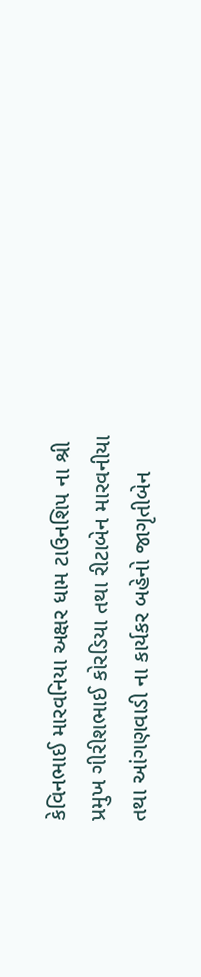કેવિનભાઈ મારવનિયા અક્ષર ધામ ટાઉનશિપ ના શ્રી પ્રમુખ ગીરીશભાઈ કોરડિયા તથા રીટાબેન મારવનીયા તથા આંગણવાડી ના કાર્યકર બહેનો જાગૃતીબેન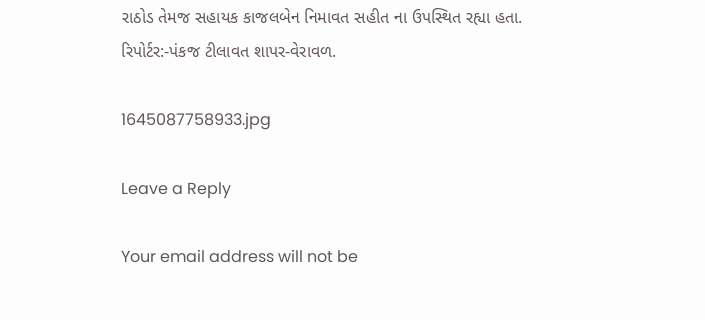રાઠોડ તેમજ સહાયક કાજલબેન નિમાવત સહીત ના ઉપસ્થિત રહ્યા હતા.
રિપોર્ટર:-પંકજ ટીલાવત શાપર-વેરાવળ.

1645087758933.jpg

Leave a Reply

Your email address will not be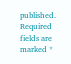published. Required fields are marked *